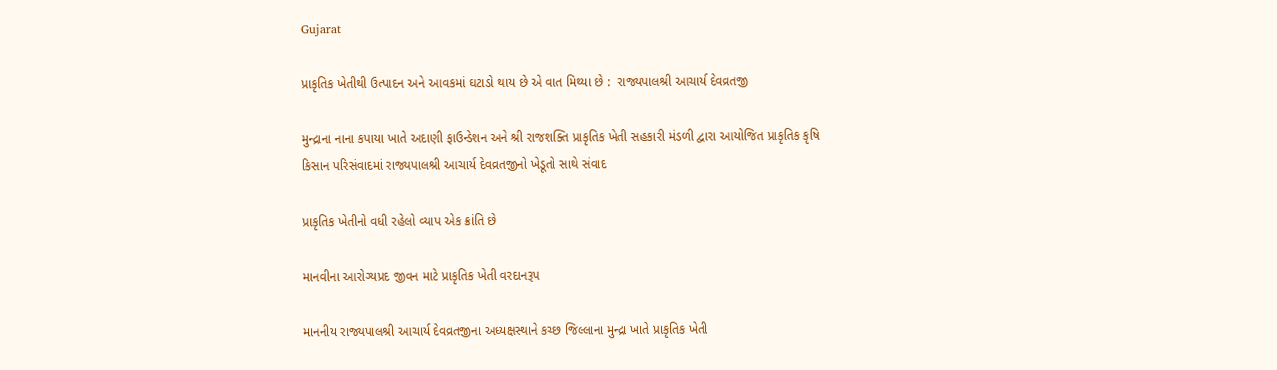Gujarat

પ્રાકૃતિક ખેતીથી ઉત્પાદન અને આવકમાં ઘટાડો થાય છે એ વાત મિથ્યા છે :  રાજ્યપાલશ્રી આચાર્ય દેવવ્રતજી

મુન્દ્રાના નાના કપાયા ખાતે અદાણી ફાઉન્ડેશન અને શ્રી રાજશક્તિ પ્રાકૃતિક ખેતી સહકારી મંડળી દ્વારા આયોજિત પ્રાકૃતિક કૃષિ કિસાન પરિસંવાદમાં રાજ્યપાલશ્રી આચાર્ય દેવવ્રતજીનો ખેડૂતો સાથે સંવાદ

પ્રાકૃતિક ખેતીનો વધી રહેલો વ્યાપ એક ક્રાંતિ છે

માનવીના આરોગ્યપ્રદ જીવન માટે પ્રાકૃતિક ખેતી વરદાનરૂપ

માનનીય રાજ્યપાલશ્રી આચાર્ય દેવવ્રતજીના અધ્યક્ષસ્થાને કચ્છ જિલ્લાના મુન્દ્રા ખાતે પ્રાકૃતિક ખેતી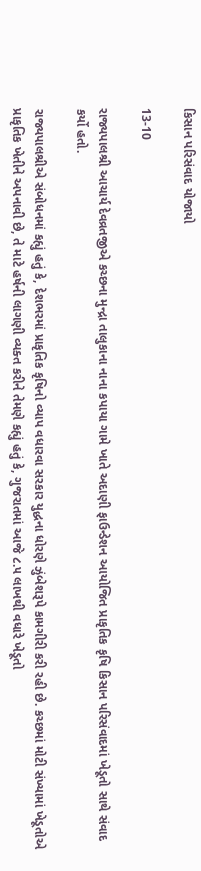કિસાન પરિસંવાદ યોજાયો

13-10

રાજ્યપાલશ્રી આચાર્ય દેવવ્રતજીએ કચ્છના મુન્દ્રા તાલુકાના નાના કપાયા ગામે ખાતે અદાણી ફાઉન્ડેશન આયોજિત પ્રાકૃતિક કૃષિ કિસાન પરિસંવાદમાં ખેડૂતો સાથે સંવાદ કર્યો હતો.

રાજ્યપાલશ્રીએ સંબોધનમાં કહ્યું હતું કે, દેશભરમાં પ્રાકૃતિક કૃષિનો વ્યાપ વધારવા સરકાર યુદ્ધના ધોરણે ઝુંબેશરૂપે કામગીરી કરી રહી છે. કચ્છમાં મોટી સંખ્યામાં ખેડૂતોએ પ્રાકૃતિક ખેતીને અપનાવી છે, તે માટે હર્ષની લાગણી વ્યક્ત કરીને તેમણે કહ્યું હતું કે, ગુજરાતમાં આજે ૮.૫ લાખથી વધારે ખેડૂતો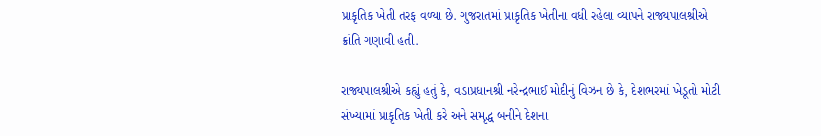પ્રાકૃતિક ખેતી તરફ વળ્યા છે. ગુજરાતમાં પ્રાકૃતિક ખેતીના વધી રહેલા વ્યાપને રાજ્યપાલશ્રીએ ક્રાંતિ ગણાવી હતી.

રાજ્યપાલશ્રીએ કહ્યું હતું કે, વડાપ્રધાનશ્રી નરેન્દ્રભાઈ મોદીનું વિઝન છે કે, દેશભરમાં ખેડૂતો મોટી સંખ્યામાં પ્રાકૃતિક ખેતી કરે અને સમૃદ્ધ બનીને દેશના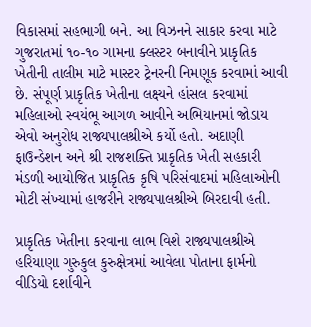વિકાસમાં સહભાગી બને. આ વિઝનને સાકાર કરવા માટે ગુજરાતમાં ૧૦-૧૦ ગામના ક્લસ્ટર બનાવીને પ્રાકૃતિક ખેતીની તાલીમ માટે માસ્ટર ટ્રેનરની નિમણૂક કરવામાં આવી છે. સંપૂર્ણ પ્રાકૃતિક ખેતીના લક્ષ્યને હાંસલ કરવામાં મહિલાઓ સ્વયંભૂ આગળ આવીને અભિયાનમાં જોડાય એવો અનુરોધ રાજ્યપાલશ્રીએ કર્યો હતો. અદાણી ફાઉન્ડેશન અને શ્રી રાજશક્તિ પ્રાકૃતિક ખેતી સહકારી મંડળી આયોજિત પ્રાકૃતિક કૃષિ પરિસંવાદમાં મહિલાઓની મોટી સંખ્યામાં હાજરીને રાજ્યપાલશ્રીએ બિરદાવી હતી.

પ્રાકૃતિક ખેતીના કરવાના લાભ‌ વિશે રાજ્યપાલશ્રીએ હરિયાણા ગુરુકુલ કુરુક્ષેત્રમાં આવેલા પોતાના ફાર્મનો વીડિયો દર્શાવીને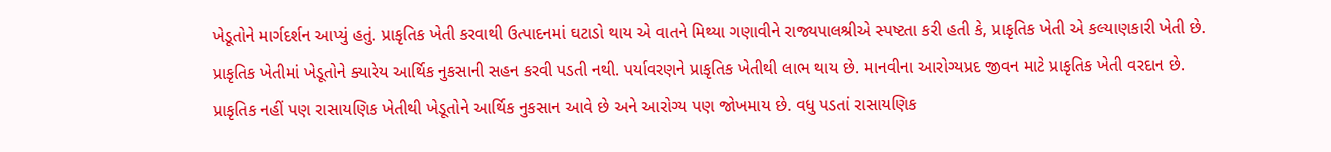ખેડૂતોને માર્ગદર્શન આપ્યું હતું. પ્રાકૃતિક ખેતી કરવાથી ઉત્પાદનમાં ઘટાડો થાય એ વાતને મિથ્યા ગણાવીને રાજ્યપાલશ્રીએ સ્પષ્ટતા કરી હતી કે, પ્રાકૃતિક ખેતી એ કલ્યાણકારી ખેતી છે. પ્રાકૃતિક ખેતીમાં ખેડૂતોને ક્યારેય આર્થિક નુકસાની સહન કરવી પડતી નથી. પર્યાવરણને પ્રાકૃતિક ખેતીથી લાભ થાય છે. માનવીના આરોગ્યપ્રદ જીવન માટે પ્રાકૃતિક ખેતી વરદાન છે. પ્રાકૃતિક નહીં પણ રાસાયણિક ખેતીથી ખેડૂતોને આર્થિક નુકસાન આવે છે અને આરોગ્ય પણ જોખમાય છે. વધુ પડતાં રાસાયણિક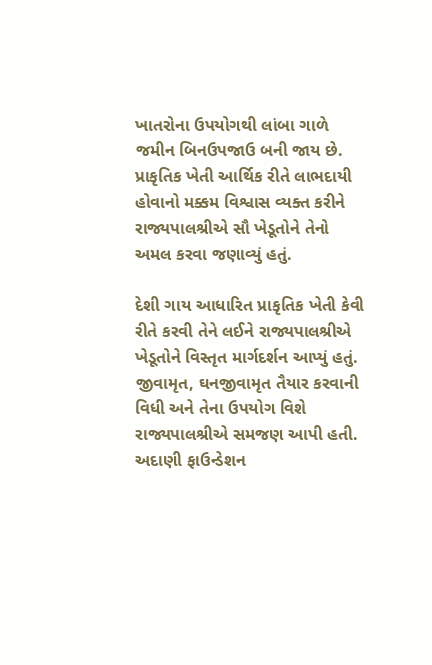ખાતરોના ઉપયોગથી લાંબા ગાળે જમીન બિનઉપજાઉ બની જાય છે. પ્રાકૃતિક ખેતી આર્થિક રીતે લાભદાયી હોવાનો મક્કમ વિશ્વાસ વ્યક્ત કરીને રાજ્યપાલશ્રીએ સૌ ખેડૂતોને તેનો અમલ કરવા જણાવ્યું હતું.

દેશી ગાય આધારિત પ્રાકૃતિક ખેતી કેવી રીતે કરવી તેને લઈને રાજ્યપાલશ્રીએ ખેડૂતોને વિસ્તૃત માર્ગદર્શન આપ્યું હતું. જીવામૃત, ઘનજીવામૃત તૈયાર કરવાની વિધી અને તેના ઉપયોગ વિશે રાજ્યપાલશ્રીએ સમજણ આપી હતી. અદાણી ફાઉન્ડેશન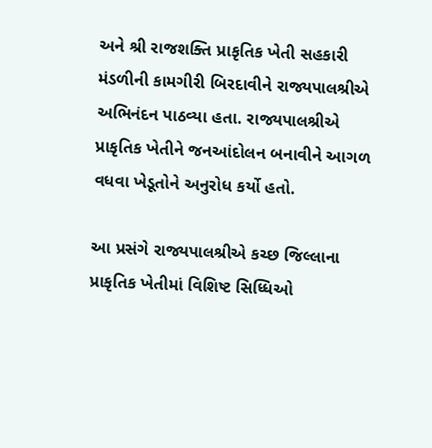અને શ્રી રાજશક્તિ પ્રાકૃતિક ખેતી સહકારી મંડળીની કામગીરી બિરદાવીને રાજ્યપાલશ્રીએ અભિનંદન પાઠવ્યા હતા. રાજ્યપાલશ્રીએ પ્રાકૃતિક ખેતીને જનઆંદોલન બનાવીને આગળ વધવા ખેડૂતોને અનુરોધ કર્યો હતો.

આ પ્રસંગે રાજ્યપાલશ્રીએ કચ્છ જિલ્લાના પ્રાકૃતિક ખેતીમાં વિશિષ્ટ સિધ્ધિઓ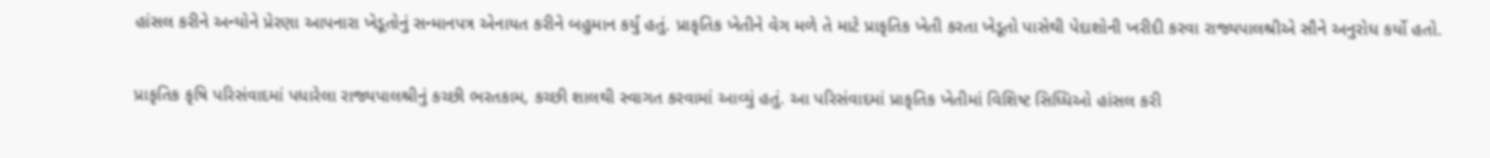હાંસલ કરીને અન્યોને પ્રેરણા આપનારા ખેડૂતોનું સન્માનપત્ર એનાયત કરીને બહુમાન કર્યું હતું. પ્રાકૃતિક ખેતીને વેગ મળે તે માટે પ્રાકૃતિક ખેતી કરતા ખેડૂતો પાસેથી પેદાશોની ખરીદી કરવા રાજ્યપાલશ્રીએ સૌને અનુરોધ કર્યો હતો.

પ્રાકૃતિક કૃષિ પરિસંવાદમાં પધારેલા રાજ્યપાલશ્રીનું કચ્છી ભરતકામ, કચ્છી શાલથી સ્વાગત કરવામાં આવ્યું હતું. આ પરિસંવાદમાં પ્રાકૃતિક ખેતીમાં વિશિષ્ટ સિધ્ધિઓ હાંસલ કરી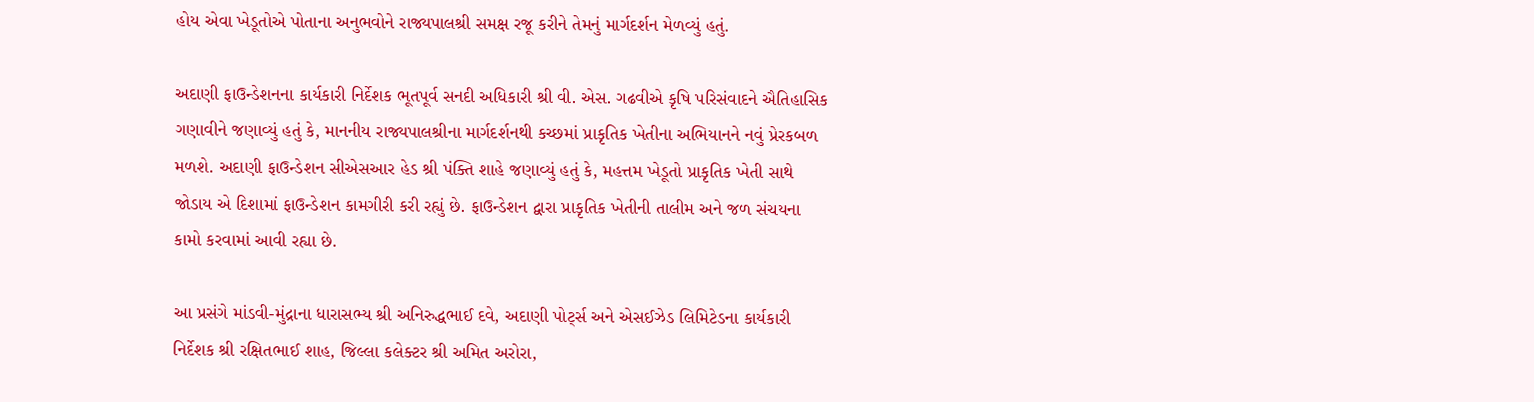હોય એવા ખેડૂતોએ પોતાના અનુભવોને રાજ્યપાલશ્રી સમક્ષ રજૂ કરીને તેમનું માર્ગદર્શન મેળવ્યું હતું.

અદાણી ફાઉન્ડેશનના કાર્યકારી નિર્દેશક ભૂતપૂર્વ સનદી અધિકારી શ્રી વી. એસ. ગઢવીએ કૃષિ પરિસંવાદને ઐતિહાસિક ગણાવીને જણાવ્યું હતું કે, માનનીય રાજ્યપાલશ્રીના માર્ગદર્શનથી કચ્છમાં પ્રાકૃતિક ખેતીના અભિયાનને નવું પ્રેરકબળ મળશે. અદાણી ફાઉન્ડેશન સીએસઆર હેડ શ્રી પંક્તિ શાહે જણાવ્યું હતું કે, મહત્તમ ખેડૂતો પ્રાકૃતિક ખેતી સાથે જોડાય એ દિશામાં ફાઉન્ડેશન કામગીરી કરી રહ્યું છે. ફાઉન્ડેશન દ્વારા પ્રાકૃતિક ખેતીની તાલીમ અને જળ સંચયના કામો કરવામાં આવી રહ્યા છે.

આ પ્રસંગે માંડવી-મુંદ્રાના ધારાસભ્ય શ્રી અનિરુદ્ધભાઈ દવે, અદાણી પોર્ટ્સ અને એસઈઝેડ લિમિટેડના કાર્યકારી નિર્દેશક શ્રી રક્ષિતભાઈ શાહ, જિલ્લા કલેક્ટર શ્રી અમિત અરોરા,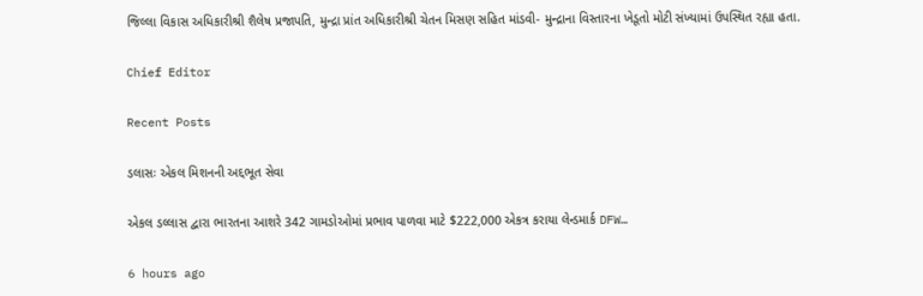જિલ્લા વિકાસ અધિકારીશ્રી શૈલેષ પ્રજાપતિ, મુન્દ્રા પ્રાંત અધિકારીશ્રી ચેતન મિસણ સહિત માંડવી- મુન્દ્રાના વિસ્તારના ખેડૂતો મોટી સંખ્યામાં ઉપસ્થિત રહ્યા હતા.

Chief Editor

Recent Posts

ડલાસઃ એકલ મિશનની અદ્દભૂત સેવા

એકલ ડલ્લાસ દ્વારા ભારતના આશરે 342 ગામડોઓમાં પ્રભાવ પાળવા માટે $222,000 એકત્ર કરાયા લેન્ડમાર્ક DFW…

6 hours ago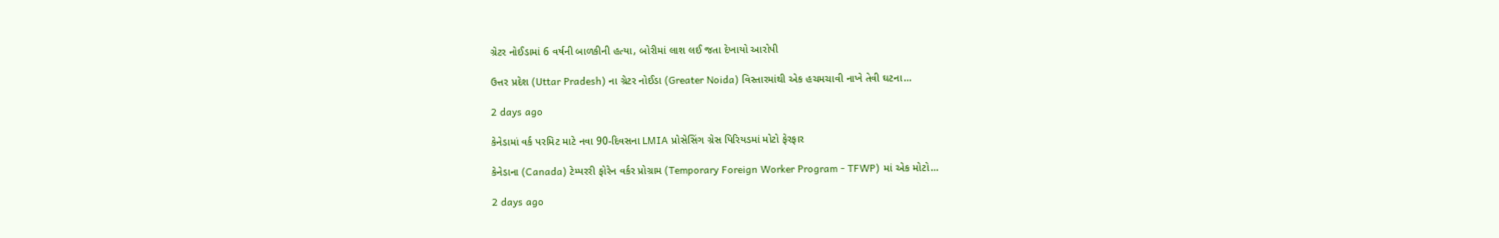ગ્રેટર નોઈડામાં 6 વર્ષની બાળકીની હત્યા, બોરીમાં લાશ લઈ જતા દેખાયો આરોપી

ઉત્તર પ્રદેશ (Uttar Pradesh) ના ગ્રેટર નોઈડા (Greater Noida) વિસ્તારમાંથી એક હચમચાવી નાખે તેવી ઘટના…

2 days ago

કેનેડામાં વર્ક પરમિટ માટે નવા 90-દિવસના LMIA પ્રોસેસિંગ ગ્રેસ પિરિયડમાં મોટો ફેરફાર

કેનેડાના (Canada) ટેમ્પરરી ફોરેન વર્કર પ્રોગ્રામ (Temporary Foreign Worker Program - TFWP) માં એક મોટો…

2 days ago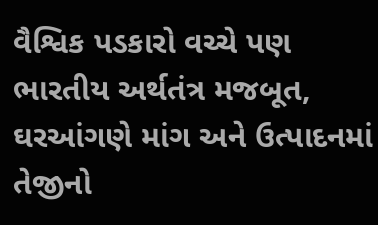વૈશ્વિક પડકારો વચ્ચે પણ ભારતીય અર્થતંત્ર મજબૂત, ઘરઆંગણે માંગ અને ઉત્પાદનમાં તેજીનો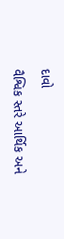દાવો

વૈશ્વિક સ્તરે આર્થિક અને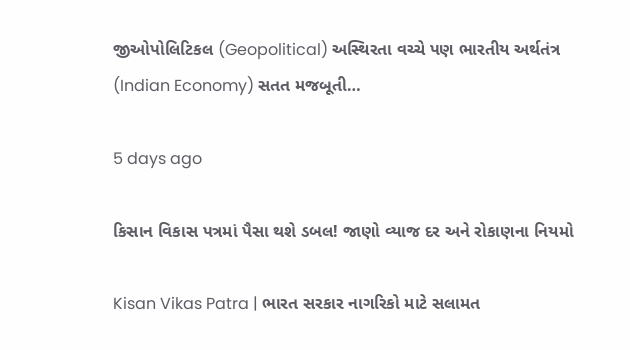જીઓપોલિટિકલ (Geopolitical) અસ્થિરતા વચ્ચે પણ ભારતીય અર્થતંત્ર (Indian Economy) સતત મજબૂતી…

5 days ago

કિસાન વિકાસ પત્રમાં પૈસા થશે ડબલ! જાણો વ્યાજ દર અને રોકાણના નિયમો

Kisan Vikas Patra | ભારત સરકાર નાગરિકો માટે સલામત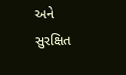અને સુરક્ષિત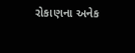રોકાણના અનેક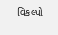વિકલ્પો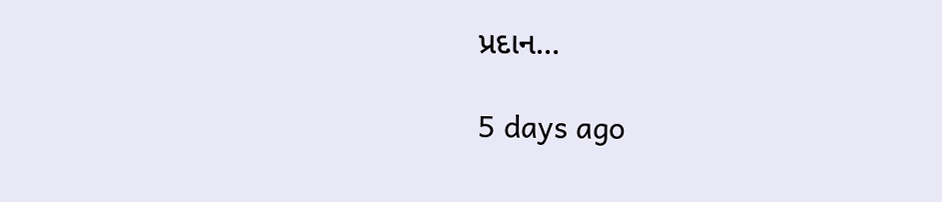પ્રદાન…

5 days ago